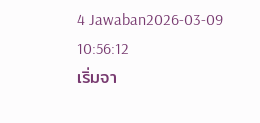4 Jawaban2026-03-09 10:56:12
เริ่มจา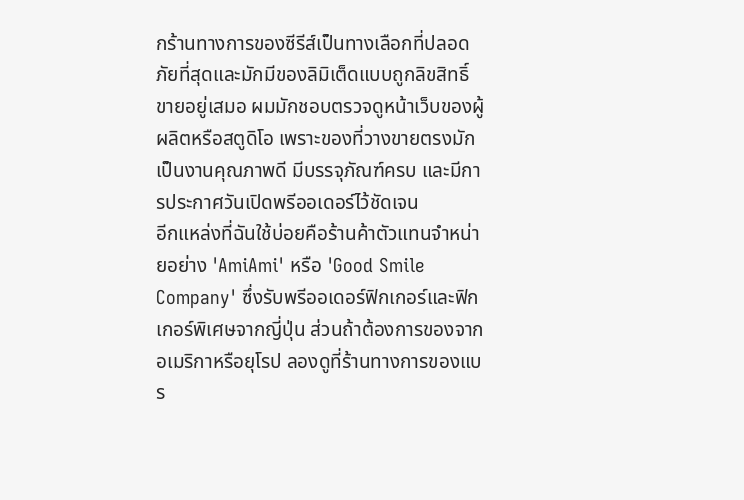กร้านทางการของซีรีส์เป็นทางเลือกที่ปลอดภัยที่สุดและมักมีของลิมิเต็ดแบบถูกลิขสิทธิ์ขายอยู่เสมอ ผมมักชอบตรวจดูหน้าเว็บของผู้ผลิตหรือสตูดิโอ เพราะของที่วางขายตรงมักเป็นงานคุณภาพดี มีบรรจุภัณฑ์ครบ และมีการประกาศวันเปิดพรีออเดอร์ไว้ชัดเจน
อีกแหล่งที่ฉันใช้บ่อยคือร้านค้าตัวแทนจำหน่ายอย่าง 'AmiAmi' หรือ 'Good Smile Company' ซึ่งรับพรีออเดอร์ฟิกเกอร์และฟิกเกอร์พิเศษจากญี่ปุ่น ส่วนถ้าต้องการของจากอเมริกาหรือยุโรป ลองดูที่ร้านทางการของแบร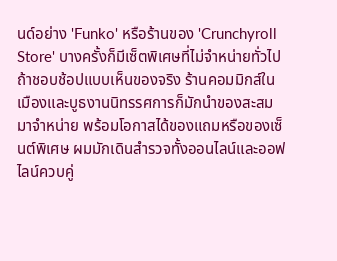นด์อย่าง 'Funko' หรือร้านของ 'Crunchyroll Store' บางครั้งก็มีเซ็ตพิเศษที่ไม่จำหน่ายทั่วไป
ถ้าชอบช้อปแบบเห็นของจริง ร้านคอมมิกส์ในเมืองและบูธงานนิทรรศการก็มักนำของสะสมมาจำหน่าย พร้อมโอกาสได้ของแถมหรือของเซ็นต์พิเศษ ผมมักเดินสำรวจทั้งออนไลน์และออฟไลน์ควบคู่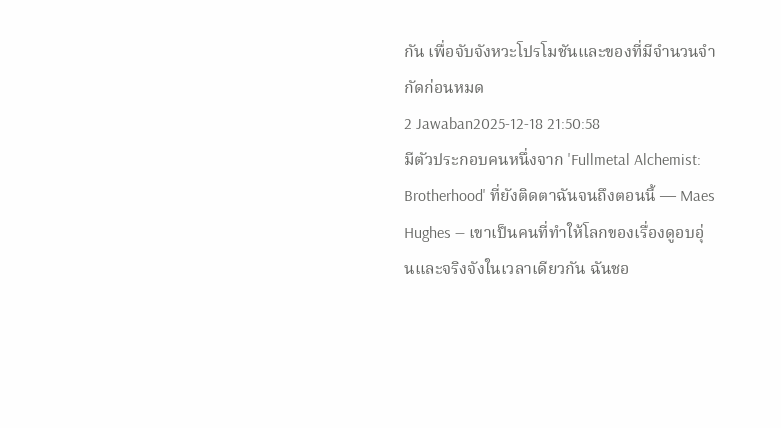กัน เพื่อจับจังหวะโปรโมชันและของที่มีจำนวนจำกัดก่อนหมด
2 Jawaban2025-12-18 21:50:58
มีตัวประกอบคนหนึ่งจาก 'Fullmetal Alchemist: Brotherhood' ที่ยังติดตาฉันจนถึงตอนนี้ — Maes Hughes — เขาเป็นคนที่ทำให้โลกของเรื่องดูอบอุ่นและจริงจังในเวลาเดียวกัน ฉันชอ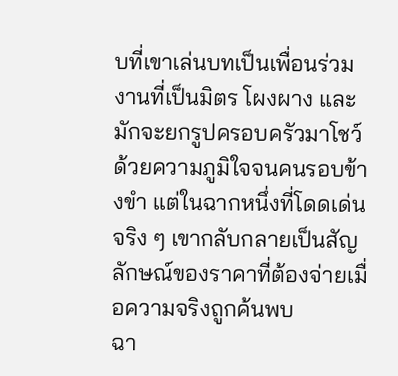บที่เขาเล่นบทเป็นเพื่อนร่วมงานที่เป็นมิตร โผงผาง และมักจะยกรูปครอบครัวมาโชว์ด้วยความภูมิใจจนคนรอบข้างขำ แต่ในฉากหนึ่งที่โดดเด่นจริง ๆ เขากลับกลายเป็นสัญลักษณ์ของราคาที่ต้องจ่ายเมื่อความจริงถูกค้นพบ
ฉา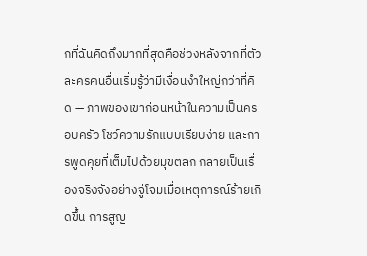กที่ฉันคิดถึงมากที่สุดคือช่วงหลังจากที่ตัวละครคนอื่นเริ่มรู้ว่ามีเงื่อนงำใหญ่กว่าที่คิด — ภาพของเขาก่อนหน้าในความเป็นครอบครัว โชว์ความรักแบบเรียบง่าย และการพูดคุยที่เต็มไปด้วยมุขตลก กลายเป็นเรื่องจริงจังอย่างจู่โจมเมื่อเหตุการณ์ร้ายเกิดขึ้น การสูญ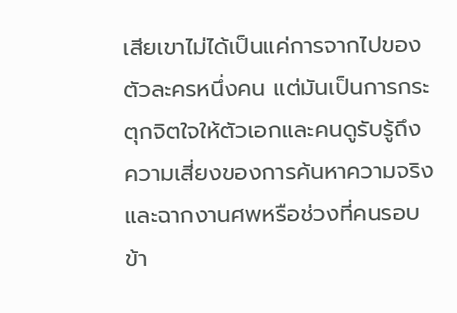เสียเขาไม่ได้เป็นแค่การจากไปของตัวละครหนึ่งคน แต่มันเป็นการกระตุกจิตใจให้ตัวเอกและคนดูรับรู้ถึงความเสี่ยงของการค้นหาความจริง และฉากงานศพหรือช่วงที่คนรอบข้า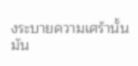งระบายความเศร้านั้น มัน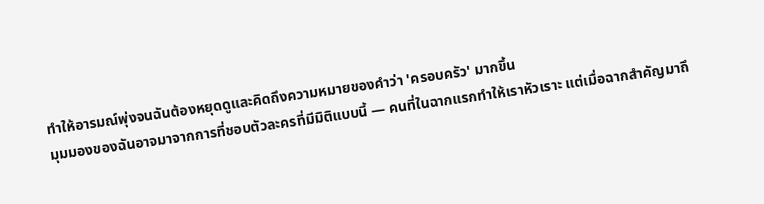ทำให้อารมณ์พุ่งจนฉันต้องหยุดดูและคิดถึงความหมายของคำว่า 'ครอบครัว' มากขึ้น
มุมมองของฉันอาจมาจากการที่ชอบตัวละครที่มีมิติแบบนี้ — คนที่ในฉากแรกทำให้เราหัวเราะ แต่เมื่อฉากสำคัญมาถึ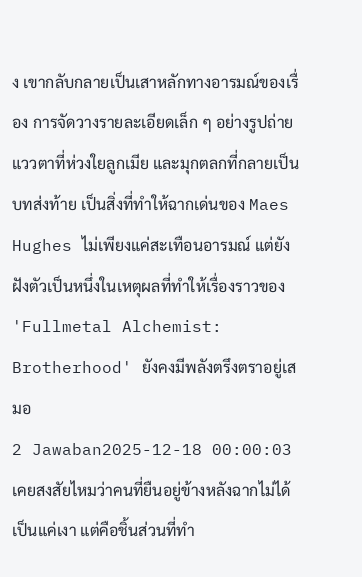ง เขากลับกลายเป็นเสาหลักทางอารมณ์ของเรื่อง การจัดวางรายละเอียดเล็ก ๆ อย่างรูปถ่าย แววตาที่ห่วงใยลูกเมีย และมุกตลกที่กลายเป็นบทส่งท้าย เป็นสิ่งที่ทำให้ฉากเด่นของ Maes Hughes ไม่เพียงแค่สะเทือนอารมณ์ แต่ยังฝังตัวเป็นหนึ่งในเหตุผลที่ทำให้เรื่องราวของ 'Fullmetal Alchemist: Brotherhood' ยังคงมีพลังตรึงตราอยู่เสมอ
2 Jawaban2025-12-18 00:00:03
เคยสงสัยไหมว่าคนที่ยืนอยู่ข้างหลังฉากไม่ได้เป็นแค่เงา แต่คือชิ้นส่วนที่ทำ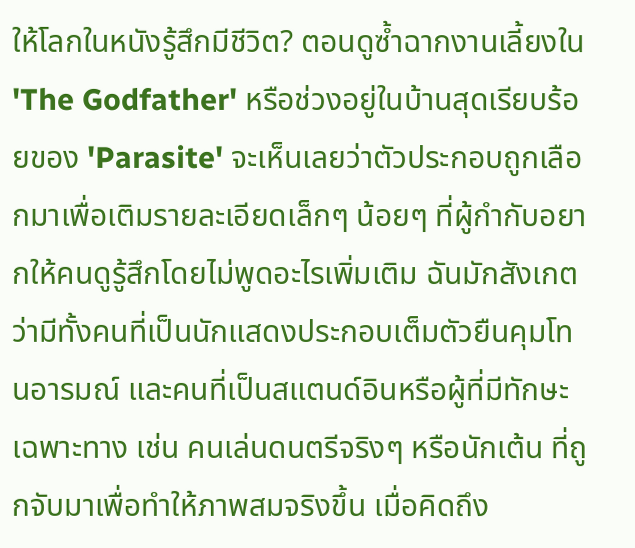ให้โลกในหนังรู้สึกมีชีวิต? ตอนดูซ้ำฉากงานเลี้ยงใน 'The Godfather' หรือช่วงอยู่ในบ้านสุดเรียบร้อยของ 'Parasite' จะเห็นเลยว่าตัวประกอบถูกเลือกมาเพื่อเติมรายละเอียดเล็กๆ น้อยๆ ที่ผู้กำกับอยากให้คนดูรู้สึกโดยไม่พูดอะไรเพิ่มเติม ฉันมักสังเกตว่ามีทั้งคนที่เป็นนักแสดงประกอบเต็มตัวยืนคุมโทนอารมณ์ และคนที่เป็นสแตนด์อินหรือผู้ที่มีทักษะเฉพาะทาง เช่น คนเล่นดนตรีจริงๆ หรือนักเต้น ที่ถูกจับมาเพื่อทำให้ภาพสมจริงขึ้น เมื่อคิดถึง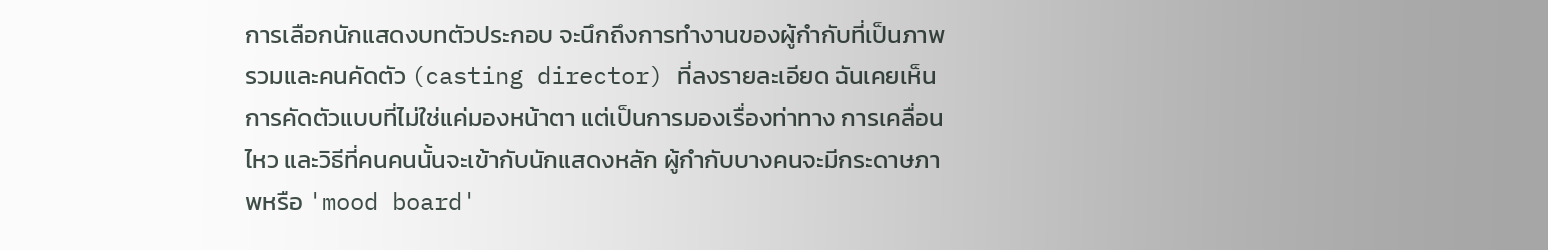การเลือกนักแสดงบทตัวประกอบ จะนึกถึงการทำงานของผู้กำกับที่เป็นภาพรวมและคนคัดตัว (casting director) ที่ลงรายละเอียด ฉันเคยเห็นการคัดตัวแบบที่ไม่ใช่แค่มองหน้าตา แต่เป็นการมองเรื่องท่าทาง การเคลื่อนไหว และวิธีที่คนคนนั้นจะเข้ากับนักแสดงหลัก ผู้กำกับบางคนจะมีกระดาษภาพหรือ 'mood board'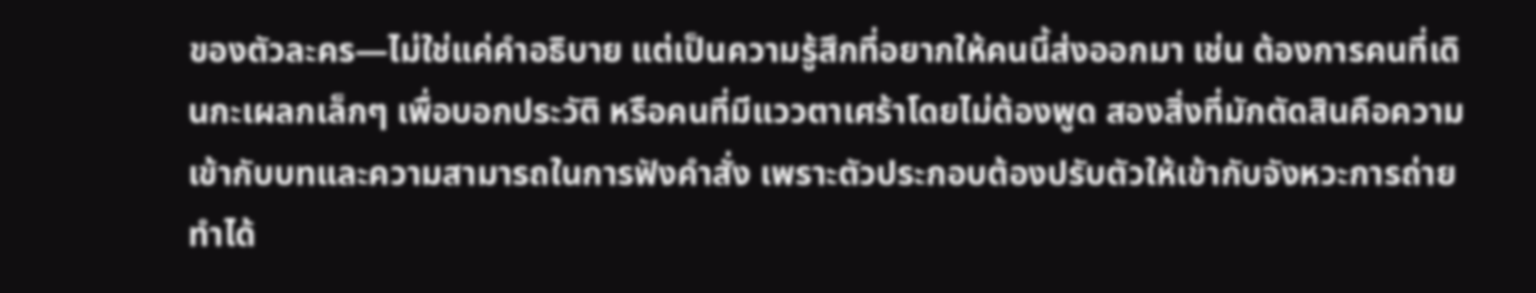ของตัวละคร—ไม่ใช่แค่คำอธิบาย แต่เป็นความรู้สึกที่อยากให้คนนี้ส่งออกมา เช่น ต้องการคนที่เดินกะเผลกเล็กๆ เพื่อบอกประวัติ หรือคนที่มีแววตาเศร้าโดยไม่ต้องพูด สองสิ่งที่มักตัดสินคือความเข้ากับบทและความสามารถในการฟังคำสั่ง เพราะตัวประกอบต้องปรับตัวให้เข้ากับจังหวะการถ่ายทำได้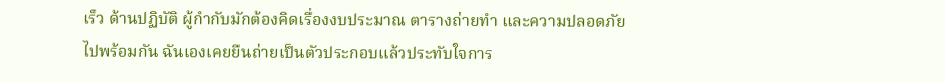เร็ว ด้านปฏิบัติ ผู้กำกับมักต้องคิดเรื่องงบประมาณ ตารางถ่ายทำ และความปลอดภัยไปพร้อมกัน ฉันเองเคยยืนถ่ายเป็นตัวประกอบแล้วประทับใจการ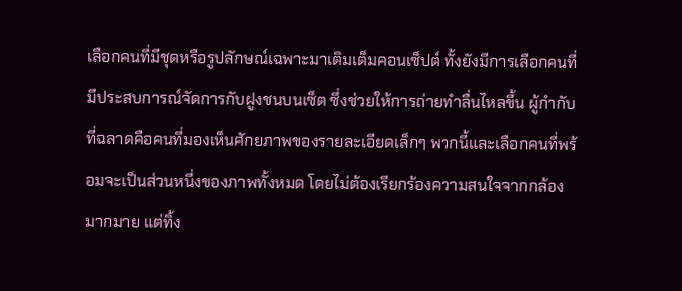เลือกคนที่มีชุดหรือรูปลักษณ์เฉพาะมาเติมเต็มคอนเซ็ปต์ ทั้งยังมีการเลือกคนที่มีประสบการณ์จัดการกับฝูงชนบนเซ็ต ซึ่งช่วยให้การถ่ายทำลื่นไหลขึ้น ผู้กำกับที่ฉลาดคือคนที่มองเห็นศักยภาพของรายละเอียดเล็กๆ พวกนี้และเลือกคนที่พร้อมจะเป็นส่วนหนึ่งของภาพทั้งหมด โดยไม่ต้องเรียกร้องความสนใจจากกล้องมากมาย แต่ทิ้ง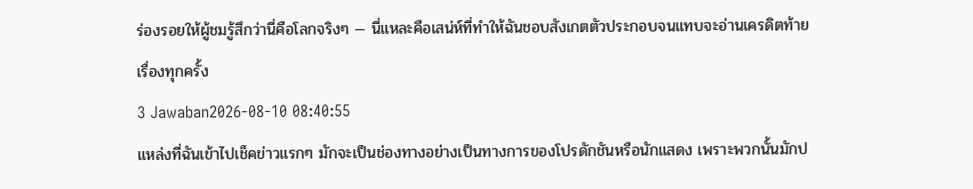ร่องรอยให้ผู้ชมรู้สึกว่านี่คือโลกจริงๆ — นี่แหละคือเสน่ห์ที่ทำให้ฉันชอบสังเกตตัวประกอบจนแทบจะอ่านเครดิตท้ายเรื่องทุกครั้ง
3 Jawaban2026-08-10 08:40:55
แหล่งที่ฉันเข้าไปเช็คข่าวแรกๆ มักจะเป็นช่องทางอย่างเป็นทางการของโปรดักชันหรือนักแสดง เพราะพวกนั้นมักป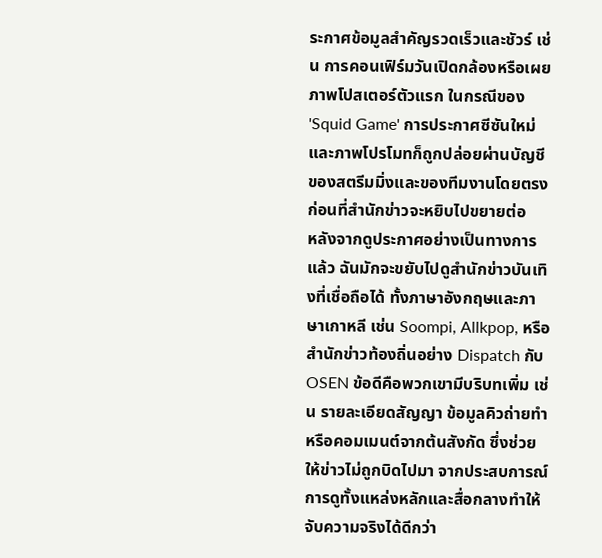ระกาศข้อมูลสำคัญรวดเร็วและชัวร์ เช่น การคอนเฟิร์มวันเปิดกล้องหรือเผยภาพโปสเตอร์ตัวแรก ในกรณีของ 'Squid Game' การประกาศซีซันใหม่และภาพโปรโมทก็ถูกปล่อยผ่านบัญชีของสตรีมมิ่งและของทีมงานโดยตรงก่อนที่สำนักข่าวจะหยิบไปขยายต่อ
หลังจากดูประกาศอย่างเป็นทางการแล้ว ฉันมักจะขยับไปดูสำนักข่าวบันเทิงที่เชื่อถือได้ ทั้งภาษาอังกฤษและภาษาเกาหลี เช่น Soompi, Allkpop, หรือสำนักข่าวท้องถิ่นอย่าง Dispatch กับ OSEN ข้อดีคือพวกเขามีบริบทเพิ่ม เช่น รายละเอียดสัญญา ข้อมูลคิวถ่ายทำ หรือคอมเมนต์จากต้นสังกัด ซึ่งช่วยให้ข่าวไม่ถูกบิดไปมา จากประสบการณ์ การดูทั้งแหล่งหลักและสื่อกลางทำให้จับความจริงได้ดีกว่า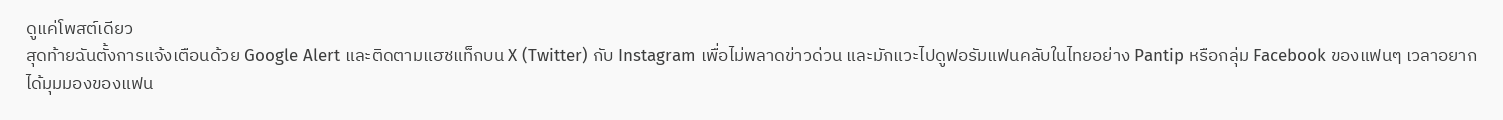ดูแค่โพสต์เดียว
สุดท้ายฉันตั้งการแจ้งเตือนด้วย Google Alert และติดตามแฮชแท็กบน X (Twitter) กับ Instagram เพื่อไม่พลาดข่าวด่วน และมักแวะไปดูฟอรัมแฟนคลับในไทยอย่าง Pantip หรือกลุ่ม Facebook ของแฟนๆ เวลาอยากได้มุมมองของแฟน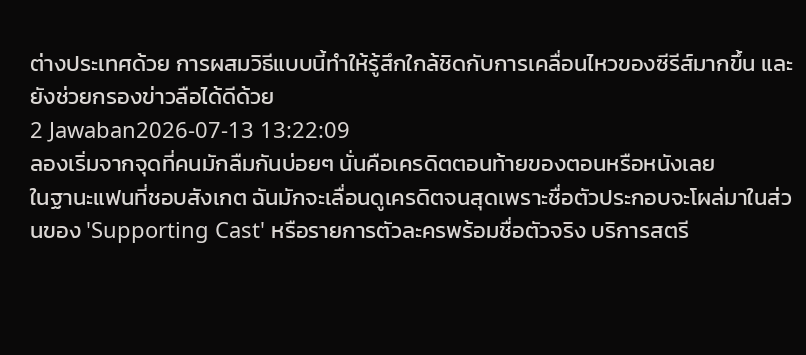ต่างประเทศด้วย การผสมวิธีแบบนี้ทำให้รู้สึกใกล้ชิดกับการเคลื่อนไหวของซีรีส์มากขึ้น และยังช่วยกรองข่าวลือได้ดีด้วย
2 Jawaban2026-07-13 13:22:09
ลองเริ่มจากจุดที่คนมักลืมกันบ่อยๆ นั่นคือเครดิตตอนท้ายของตอนหรือหนังเลย
ในฐานะแฟนที่ชอบสังเกต ฉันมักจะเลื่อนดูเครดิตจนสุดเพราะชื่อตัวประกอบจะโผล่มาในส่วนของ 'Supporting Cast' หรือรายการตัวละครพร้อมชื่อตัวจริง บริการสตรี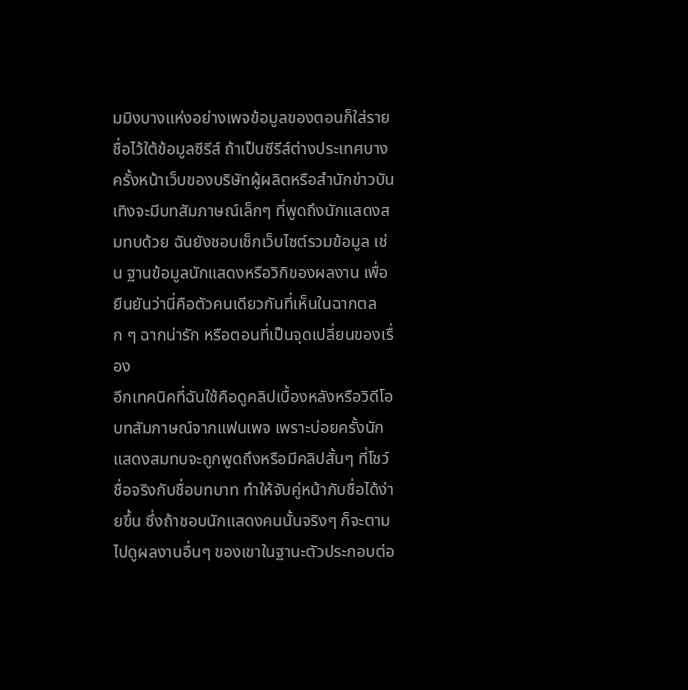มมิงบางแห่งอย่างเพจข้อมูลของตอนก็ใส่รายชื่อไว้ใต้ข้อมูลซีรีส์ ถ้าเป็นซีรีส์ต่างประเทศบางครั้งหน้าเว็บของบริษัทผู้ผลิตหรือสำนักข่าวบันเทิงจะมีบทสัมภาษณ์เล็กๆ ที่พูดถึงนักแสดงสมทบด้วย ฉันยังชอบเช็กเว็บไซต์รวมข้อมูล เช่น ฐานข้อมูลนักแสดงหรือวิกิของผลงาน เพื่อยืนยันว่านี่คือตัวคนเดียวกันที่เห็นในฉากตลก ๆ ฉากน่ารัก หรือตอนที่เป็นจุดเปลี่ยนของเรื่อง
อีกเทคนิคที่ฉันใช้คือดูคลิปเบื้องหลังหรือวิดีโอบทสัมภาษณ์จากแฟนเพจ เพราะบ่อยครั้งนักแสดงสมทบจะถูกพูดถึงหรือมีคลิปสั้นๆ ที่โชว์ชื่อจริงกับชื่อบทบาท ทำให้จับคู่หน้ากับชื่อได้ง่ายขึ้น ซึ่งถ้าชอบนักแสดงคนนั้นจริงๆ ก็จะตามไปดูผลงานอื่นๆ ของเขาในฐานะตัวประกอบต่อ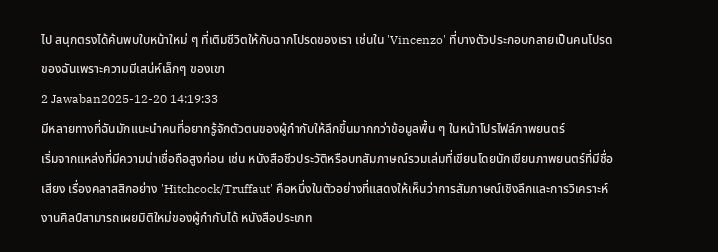ไป สนุกตรงได้ค้นพบใบหน้าใหม่ ๆ ที่เติมชีวิตให้กับฉากโปรดของเรา เช่นใน 'Vincenzo' ที่บางตัวประกอบกลายเป็นคนโปรดของฉันเพราะความมีเสน่ห์เล็กๆ ของเขา
2 Jawaban2025-12-20 14:19:33
มีหลายทางที่ฉันมักแนะนำคนที่อยากรู้จักตัวตนของผู้กำกับให้ลึกขึ้นมากกว่าข้อมูลพื้น ๆ ในหน้าโปรไฟล์ภาพยนตร์
เริ่มจากแหล่งที่มีความน่าเชื่อถือสูงก่อน เช่น หนังสือชีวประวัติหรือบทสัมภาษณ์รวมเล่มที่เขียนโดยนักเขียนภาพยนตร์ที่มีชื่อเสียง เรื่องคลาสสิกอย่าง 'Hitchcock/Truffaut' คือหนึ่งในตัวอย่างที่แสดงให้เห็นว่าการสัมภาษณ์เชิงลึกและการวิเคราะห์งานศิลป์สามารถเผยมิติใหม่ของผู้กำกับได้ หนังสือประเภท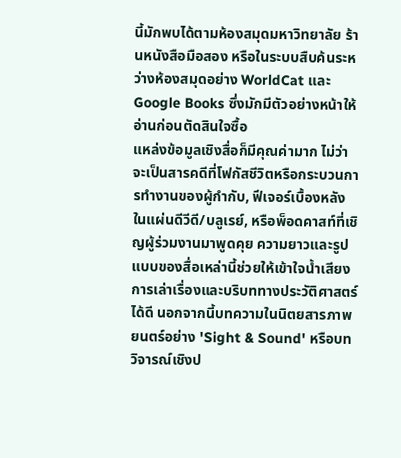นี้มักพบได้ตามห้องสมุดมหาวิทยาลัย ร้านหนังสือมือสอง หรือในระบบสืบค้นระหว่างห้องสมุดอย่าง WorldCat และ Google Books ซึ่งมักมีตัวอย่างหน้าให้อ่านก่อนตัดสินใจซื้อ
แหล่งข้อมูลเชิงสื่อก็มีคุณค่ามาก ไม่ว่าจะเป็นสารคดีที่โฟกัสชีวิตหรือกระบวนการทำงานของผู้กำกับ, ฟีเจอร์เบื้องหลังในแผ่นดีวีดี/บลูเรย์, หรือพ็อดคาสท์ที่เชิญผู้ร่วมงานมาพูดคุย ความยาวและรูปแบบของสื่อเหล่านี้ช่วยให้เข้าใจน้ำเสียงการเล่าเรื่องและบริบททางประวัติศาสตร์ได้ดี นอกจากนี้บทความในนิตยสารภาพยนตร์อย่าง 'Sight & Sound' หรือบทวิจารณ์เชิงป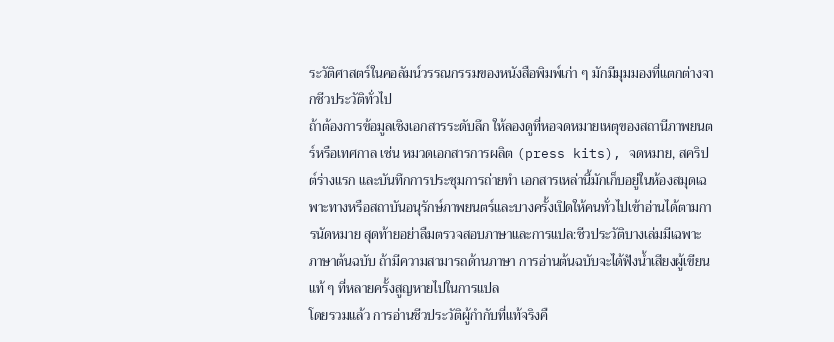ระวัติศาสตร์ในคอลัมน์วรรณกรรมของหนังสือพิมพ์เก่า ๆ มักมีมุมมองที่แตกต่างจากชีวประวัติทั่วไป
ถ้าต้องการข้อมูลเชิงเอกสารระดับลึก ให้ลองดูที่หอจดหมายเหตุของสถานีภาพยนตร์หรือเทศกาล เช่น หมวดเอกสารการผลิต (press kits), จดหมาย, สคริปต์ร่างแรก และบันทึกการประชุมการถ่ายทำ เอกสารเหล่านี้มักเก็บอยู่ในห้องสมุดเฉพาะทางหรือสถาบันอนุรักษ์ภาพยนตร์และบางครั้งเปิดให้คนทั่วไปเข้าอ่านได้ตามการนัดหมาย สุดท้ายอย่าลืมตรวจสอบภาษาและการแปล:ชีวประวัติบางเล่มมีเฉพาะภาษาต้นฉบับ ถ้ามีความสามารถด้านภาษา การอ่านต้นฉบับจะได้ฟังน้ำเสียงผู้เขียนแท้ ๆ ที่หลายครั้งสูญหายไปในการแปล
โดยรวมแล้ว การอ่านชีวประวัติผู้กำกับที่แท้จริงคื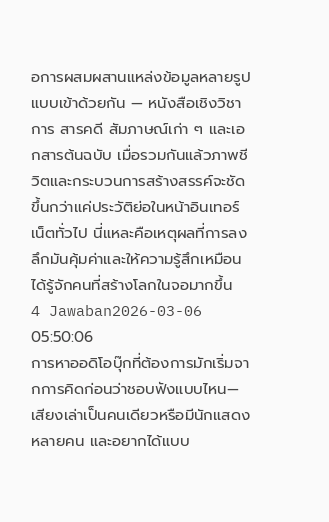อการผสมผสานแหล่งข้อมูลหลายรูปแบบเข้าด้วยกัน — หนังสือเชิงวิชาการ สารคดี สัมภาษณ์เก่า ๆ และเอกสารต้นฉบับ เมื่อรวมกันแล้วภาพชีวิตและกระบวนการสร้างสรรค์จะชัดขึ้นกว่าแค่ประวัติย่อในหน้าอินเทอร์เน็ตทั่วไป นี่แหละคือเหตุผลที่การลงลึกมันคุ้มค่าและให้ความรู้สึกเหมือนได้รู้จักคนที่สร้างโลกในจอมากขึ้น
4 Jawaban2026-03-06 05:50:06
การหาออดิโอบุ๊กที่ต้องการมักเริ่มจากการคิดก่อนว่าชอบฟังแบบไหน—เสียงเล่าเป็นคนเดียวหรือมีนักแสดงหลายคน และอยากได้แบบ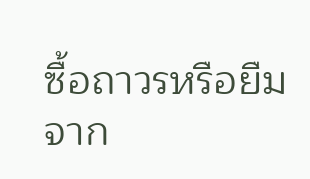ซื้อถาวรหรือยืมจาก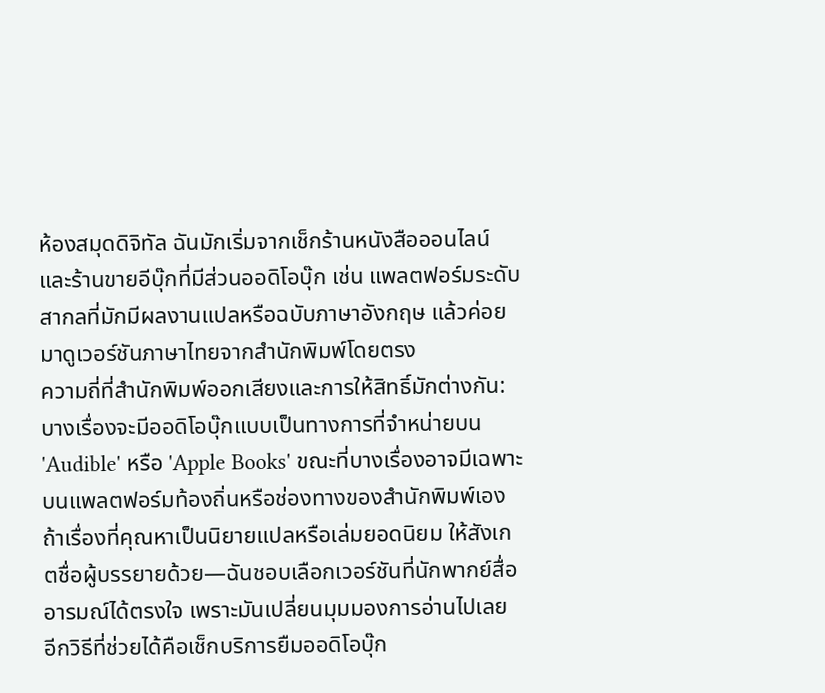ห้องสมุดดิจิทัล ฉันมักเริ่มจากเช็กร้านหนังสือออนไลน์และร้านขายอีบุ๊กที่มีส่วนออดิโอบุ๊ก เช่น แพลตฟอร์มระดับสากลที่มักมีผลงานแปลหรือฉบับภาษาอังกฤษ แล้วค่อยมาดูเวอร์ชันภาษาไทยจากสำนักพิมพ์โดยตรง
ความถี่ที่สำนักพิมพ์ออกเสียงและการให้สิทธิ์มักต่างกัน: บางเรื่องจะมีออดิโอบุ๊กแบบเป็นทางการที่จำหน่ายบน 'Audible' หรือ 'Apple Books' ขณะที่บางเรื่องอาจมีเฉพาะบนแพลตฟอร์มท้องถิ่นหรือช่องทางของสำนักพิมพ์เอง ถ้าเรื่องที่คุณหาเป็นนิยายแปลหรือเล่มยอดนิยม ให้สังเกตชื่อผู้บรรยายด้วย—ฉันชอบเลือกเวอร์ชันที่นักพากย์สื่ออารมณ์ได้ตรงใจ เพราะมันเปลี่ยนมุมมองการอ่านไปเลย
อีกวิธีที่ช่วยได้คือเช็กบริการยืมออดิโอบุ๊ก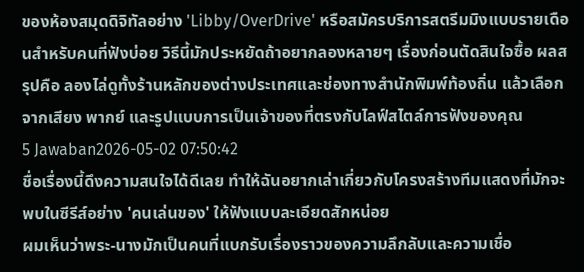ของห้องสมุดดิจิทัลอย่าง 'Libby/OverDrive' หรือสมัครบริการสตรีมมิงแบบรายเดือนสำหรับคนที่ฟังบ่อย วิธีนี้มักประหยัดถ้าอยากลองหลายๆ เรื่องก่อนตัดสินใจซื้อ ผลสรุปคือ ลองไล่ดูทั้งร้านหลักของต่างประเทศและช่องทางสำนักพิมพ์ท้องถิ่น แล้วเลือกจากเสียง พากย์ และรูปแบบการเป็นเจ้าของที่ตรงกับไลฟ์สไตล์การฟังของคุณ
5 Jawaban2026-05-02 07:50:42
ชื่อเรื่องนี้ดึงความสนใจได้ดีเลย ทำให้ฉันอยากเล่าเกี่ยวกับโครงสร้างทีมแสดงที่มักจะพบในซีรีส์อย่าง 'คนเล่นของ' ให้ฟังแบบละเอียดสักหน่อย
ผมเห็นว่าพระ-นางมักเป็นคนที่แบกรับเรื่องราวของความลึกลับและความเชื่อ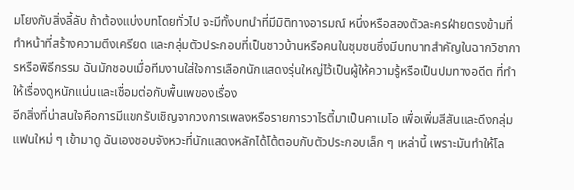มโยงกับสิ่งลี้ลับ ถ้าต้องแบ่งบทโดยทั่วไป จะมีทั้งบทนำที่มีมิติทางอารมณ์ หนึ่งหรือสองตัวละครฝ่ายตรงข้ามที่ทำหน้าที่สร้างความตึงเครียด และกลุ่มตัวประกอบที่เป็นชาวบ้านหรือคนในชุมชนซึ่งมีบทบาทสำคัญในฉากวิชาการหรือพิธีกรรม ฉันมักชอบเมื่อทีมงานใส่ใจการเลือกนักแสดงรุ่นใหญ่ไว้เป็นผู้ให้ความรู้หรือเป็นปมทางอดีต ที่ทำให้เรื่องดูหนักแน่นและเชื่อมต่อกับพื้นเพของเรื่อง
อีกสิ่งที่น่าสนใจคือการมีแขกรับเชิญจากวงการเพลงหรือรายการวาไรตี้มาเป็นคาเมโอ เพื่อเพิ่มสีสันและดึงกลุ่มแฟนใหม่ ๆ เข้ามาดู ฉันเองชอบจังหวะที่นักแสดงหลักได้โต้ตอบกับตัวประกอบเล็ก ๆ เหล่านี้ เพราะมันทำให้โล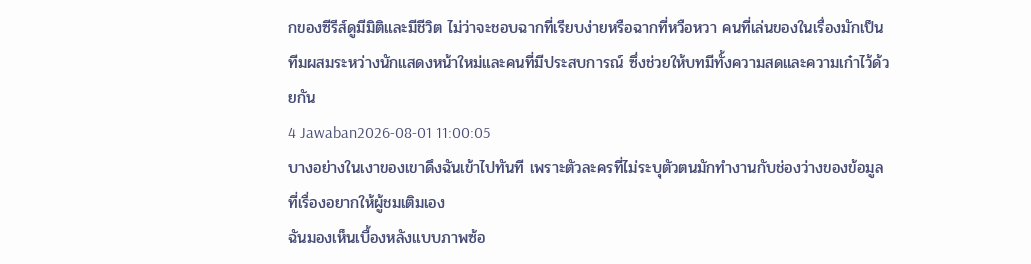กของซีรีส์ดูมีมิติและมีชีวิต ไม่ว่าจะชอบฉากที่เรียบง่ายหรือฉากที่หวือหวา คนที่เล่นของในเรื่องมักเป็นทีมผสมระหว่างนักแสดงหน้าใหม่และคนที่มีประสบการณ์ ซึ่งช่วยให้บทมีทั้งความสดและความเก๋าไว้ด้วยกัน
4 Jawaban2026-08-01 11:00:05
บางอย่างในเงาของเขาดึงฉันเข้าไปทันที เพราะตัวละครที่ไม่ระบุตัวตนมักทำงานกับช่องว่างของข้อมูลที่เรื่องอยากให้ผู้ชมเติมเอง
ฉันมองเห็นเบื้องหลังแบบภาพซ้อ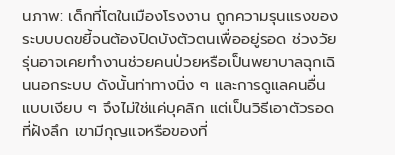นภาพ: เด็กที่โตในเมืองโรงงาน ถูกความรุนแรงของระบบบดขยี้จนต้องปิดบังตัวตนเพื่ออยู่รอด ช่วงวัยรุ่นอาจเคยทำงานช่วยคนป่วยหรือเป็นพยาบาลฉุกเฉินนอกระบบ ดังนั้นท่าทางนิ่ง ๆ และการดูแลคนอื่นแบบเงียบ ๆ จึงไม่ใช่แค่บุคลิก แต่เป็นวิธีเอาตัวรอดที่ฝังลึก เขามีกุญแจหรือของที่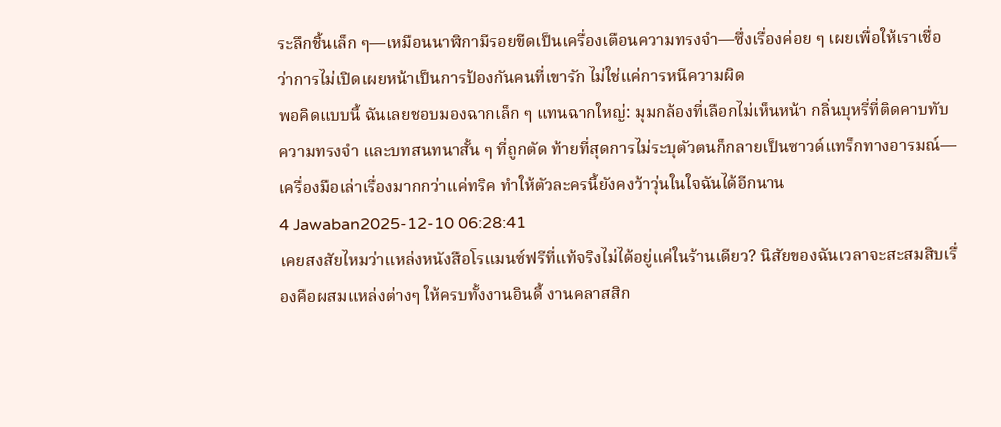ระลึกชิ้นเล็ก ๆ—เหมือนนาฬิกามีรอยขีดเป็นเครื่องเตือนความทรงจำ—ซึ่งเรื่องค่อย ๆ เผยเพื่อให้เราเชื่อว่าการไม่เปิดเผยหน้าเป็นการป้องกันคนที่เขารัก ไม่ใช่แค่การหนีความผิด
พอคิดแบบนี้ ฉันเลยชอบมองฉากเล็ก ๆ แทนฉากใหญ่: มุมกล้องที่เลือกไม่เห็นหน้า กลิ่นบุหรี่ที่ติดคาบทับความทรงจำ และบทสนทนาสั้น ๆ ที่ถูกตัด ท้ายที่สุดการไม่ระบุตัวตนก็กลายเป็นซาวด์แทร็กทางอารมณ์—เครื่องมือเล่าเรื่องมากกว่าแค่ทริค ทำให้ตัวละครนี้ยังคงว้าวุ่นในใจฉันได้อีกนาน
4 Jawaban2025-12-10 06:28:41
เคยสงสัยไหมว่าแหล่งหนังสือโรแมนซ์ฟรีที่แท้จริงไม่ได้อยู่แค่ในร้านเดียว? นิสัยของฉันเวลาจะสะสมสิบเรื่องคือผสมแหล่งต่างๆ ให้ครบทั้งงานอินดี้ งานคลาสสิก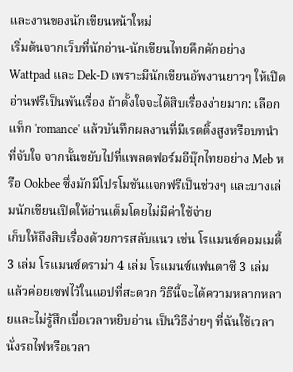และงานของนักเขียนหน้าใหม่
เริ่มต้นจากเว็บที่นักอ่าน-นักเขียนไทยคึกคักอย่าง Wattpad และ Dek-D เพราะมีนักเขียนอัพงานยาวๆ ให้เปิดอ่านฟรีเป็นพันเรื่อง ถ้าตั้งใจจะได้สิบเรื่องง่ายมาก: เลือกแท็ก 'romance' แล้วบันทึกผลงานที่มีเรตติ้งสูงหรือบทนำที่จับใจ จากนั้นขยับไปที่แพลตฟอร์มอีบุ๊กไทยอย่าง Meb หรือ Ookbee ซึ่งมักมีโปรโมชันแจกฟรีเป็นช่วงๆ และบางเล่มนักเขียนเปิดให้อ่านเต็มโดยไม่มีค่าใช้จ่าย
เก็บให้ถึงสิบเรื่องด้วยการสลับแนว เช่น โรแมนซ์คอมเมดี้ 3 เล่ม โรแมนซ์ดราม่า 4 เล่ม โรแมนซ์แฟนตาซี 3 เล่ม แล้วค่อยเซฟไว้ในแอปที่สะดวก วิธีนี้จะได้ความหลากหลายและไม่รู้สึกเบื่อเวลาหยิบอ่าน เป็นวิธีง่ายๆ ที่ฉันใช้เวลานั่งรถไฟหรือเวลา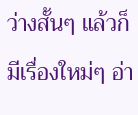ว่างสั้นๆ แล้วก็มีเรื่องใหม่ๆ อ่า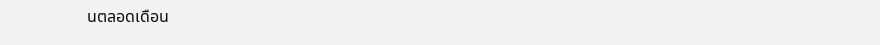นตลอดเดือน